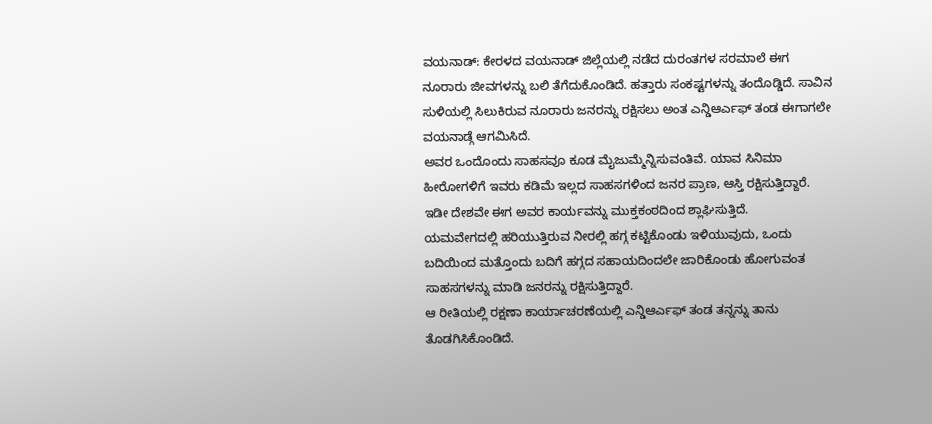ವಯನಾಡ್: ಕೇರಳದ ವಯನಾಡ್ ಜಿಲ್ಲೆಯಲ್ಲಿ ನಡೆದ ದುರಂತಗಳ ಸರಮಾಲೆ ಈಗ ನೂರಾರು ಜೀವಗಳನ್ನು ಬಲಿ ತೆಗೆದುಕೊಂಡಿದೆ. ಹತ್ತಾರು ಸಂಕಷ್ಟಗಳನ್ನು ತಂದೊಡ್ಡಿದೆ. ಸಾವಿನ ಸುಳಿಯಲ್ಲಿ ಸಿಲುಕಿರುವ ನೂರಾರು ಜನರನ್ನು ರಕ್ಷಿಸಲು ಅಂತ ಎನ್ಡಿಆರ್ಎಫ್ ತಂಡ ಈಗಾಗಲೇ ವಯನಾಡ್ಗೆ ಆಗಮಿಸಿದೆ.
ಅವರ ಒಂದೊಂದು ಸಾಹಸವೂ ಕೂಡ ಮೈಜುಮ್ಮೆನ್ನಿಸುವಂತಿವೆ. ಯಾವ ಸಿನಿಮಾ ಹೀರೋಗಳಿಗೆ ಇವರು ಕಡಿಮೆ ಇಲ್ಲದ ಸಾಹಸಗಳಿಂದ ಜನರ ಪ್ರಾಣ, ಆಸ್ತಿ ರಕ್ಷಿಸುತ್ತಿದ್ದಾರೆ. ಇಡೀ ದೇಶವೇ ಈಗ ಅವರ ಕಾರ್ಯವನ್ನು ಮುಕ್ತಕಂಠದಿಂದ ಶ್ಲಾಘಿಸುತ್ತಿದೆ.
ಯಮವೇಗದಲ್ಲಿ ಹರಿಯುತ್ತಿರುವ ನೀರಲ್ಲಿ ಹಗ್ಗ ಕಟ್ಟಿಕೊಂಡು ಇಳಿಯುವುದು, ಒಂದು ಬದಿಯಿಂದ ಮತ್ತೊಂದು ಬದಿಗೆ ಹಗ್ಗದ ಸಹಾಯದಿಂದಲೇ ಜಾರಿಕೊಂಡು ಹೋಗುವಂತ ಸಾಹಸಗಳನ್ನು ಮಾಡಿ ಜನರನ್ನು ರಕ್ಷಿಸುತ್ತಿದ್ದಾರೆ.
ಆ ರೀತಿಯಲ್ಲಿ ರಕ್ಷಣಾ ಕಾರ್ಯಾಚರಣೆಯಲ್ಲಿ ಎನ್ಡಿಆರ್ಎಫ್ ತಂಡ ತನ್ನನ್ನು ತಾನು ತೊಡಗಿಸಿಕೊಂಡಿದೆ.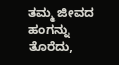ತಮ್ಮ ಜೀವದ ಹಂಗನ್ನು ತೊರೆದು,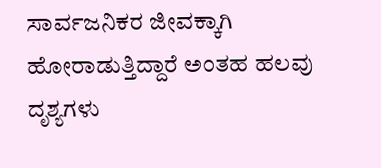ಸಾರ್ವಜನಿಕರ ಜೀವಕ್ಕಾಗಿ ಹೋರಾಡುತ್ತಿದ್ದಾರೆ ಅಂತಹ ಹಲವು ದೃಶ್ಯಗಳು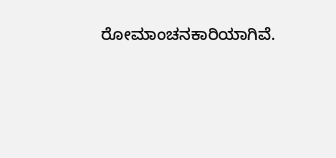ರೋಮಾಂಚನಕಾರಿಯಾಗಿವೆ.